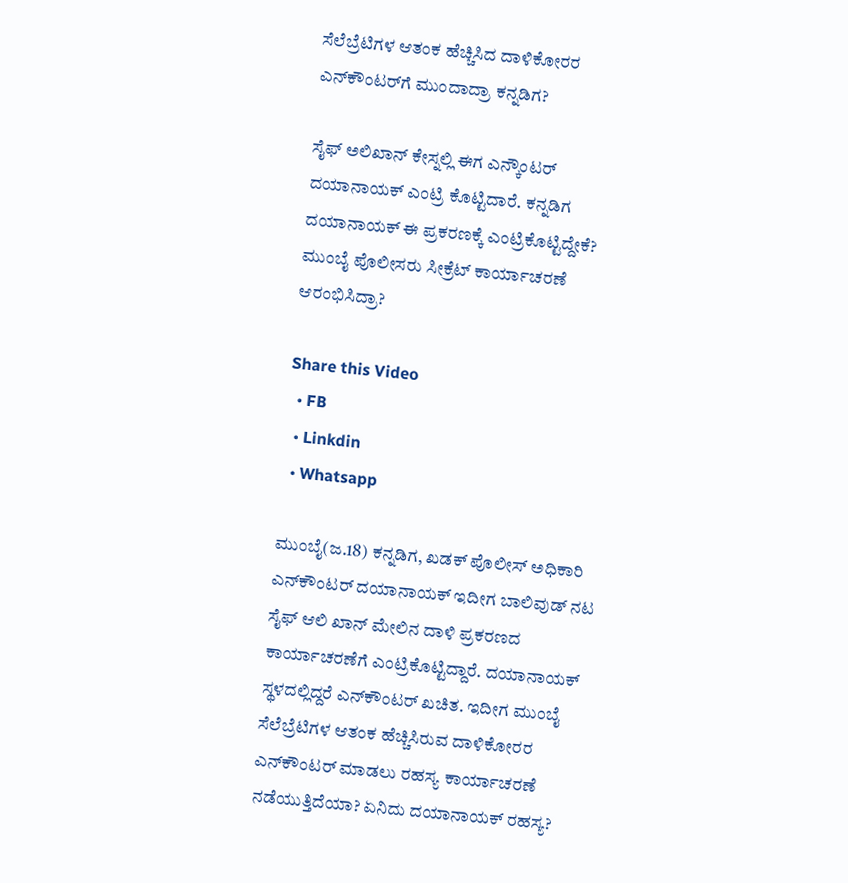ಸೆಲೆಬ್ರೆಟಿಗಳ ಆತಂಕ ಹೆಚ್ಚಿಸಿದ ದಾಳಿಕೋರರ ಎನ್‌ಕೌಂಟರ್‌ಗೆ ಮುಂದಾದ್ರಾ ಕನ್ನಡಿಗ?

ಸೈಫ್ ಅಲಿಖಾನ್ ಕೇಸ್ನಲ್ಲಿ ಈಗ ಎನ್ಕೌಂಟರ್ ದಯಾನಾಯಕ್ ಎಂಟ್ರಿ ಕೊಟ್ಟಿದಾರೆ. ಕನ್ನಡಿಗ ದಯಾನಾಯಕ್ ಈ ಪ್ರಕರಣಕ್ಕೆ ಎಂಟ್ರಿಕೊಟ್ಟಿದ್ದೇಕೆ? ಮುಂಬೈ ಪೊಲೀಸರು ಸೀಕ್ರೆಟ್ ಕಾರ್ಯಾಚರಣೆ ಆರಂಭಿಸಿದ್ರಾ?

Share this Video
  • FB
  • Linkdin
  • Whatsapp

ಮುಂಬೈ(ಜ.18) ಕನ್ನಡಿಗ, ಖಡಕ್ ಪೊಲೀಸ್ ಅಧಿಕಾರಿ ಎನ್‌ಕೌಂಟರ್ ದಯಾನಾಯಕ್ ಇದೀಗ ಬಾಲಿವುಡ್ ನಟ ಸೈಫ್ ಆಲಿ ಖಾನ್ ಮೇಲಿನ ದಾಳಿ ಪ್ರಕರಣದ ಕಾರ್ಯಾಚರಣೆಗೆ ಎಂಟ್ರಿಕೊಟ್ಟಿದ್ದಾರೆ. ದಯಾನಾಯಕ್ ಸ್ಥಳದಲ್ಲಿದ್ದರೆ ಎನ್‌ಕೌಂಟರ್ ಖಚಿತ. ಇದೀಗ ಮುಂಬೈ ಸೆಲೆಬ್ರೆಟಿಗಳ ಆತಂಕ ಹೆಚ್ಚಿಸಿರುವ ದಾಳಿಕೋರರ ಎನ್‌ಕೌಂಟರ್ ಮಾಡಲು ರಹಸ್ಯ ಕಾರ್ಯಾಚರಣೆ ನಡೆಯುತ್ತಿದೆಯಾ? ಏನಿದು ದಯಾನಾಯಕ್ ರಹಸ್ಯ?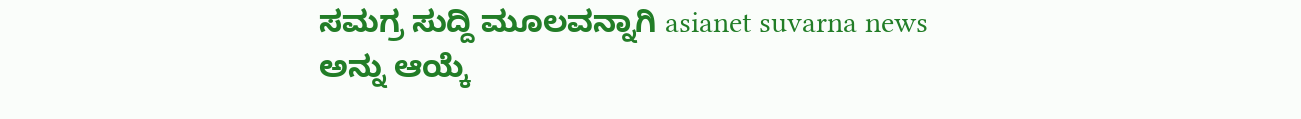ಸಮಗ್ರ ಸುದ್ದಿ ಮೂಲವನ್ನಾಗಿ asianet suvarna news ಅನ್ನು ಆಯ್ಕೆ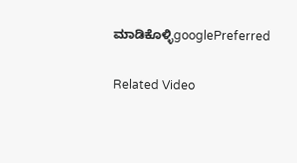ಮಾಡಿಕೊಳ್ಳಿgooglePreferred

Related Video